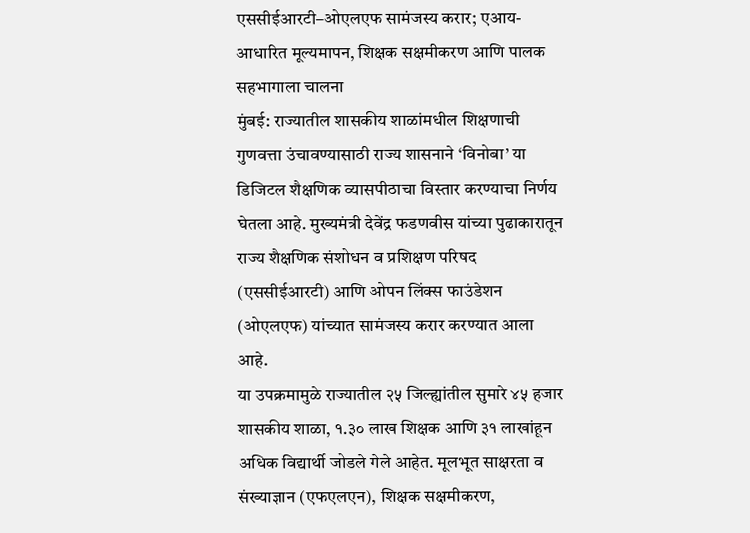एससीईआरटी–ओएलएफ सामंजस्य करार; एआय-आधारित मूल्यमापन, शिक्षक सक्षमीकरण आणि पालक सहभागाला चालना
मुंबई: राज्यातील शासकीय शाळांमधील शिक्षणाची गुणवत्ता उंचावण्यासाठी राज्य शासनाने ‘विनोबा’ या डिजिटल शैक्षणिक व्यासपीठाचा विस्तार करण्याचा निर्णय घेतला आहे. मुख्यमंत्री देवेंद्र फडणवीस यांच्या पुढाकारातून राज्य शैक्षणिक संशोधन व प्रशिक्षण परिषद (एससीईआरटी) आणि ओपन लिंक्स फाउंडेशन (ओएलएफ) यांच्यात सामंजस्य करार करण्यात आला आहे.
या उपक्रमामुळे राज्यातील २५ जिल्ह्यांतील सुमारे ४५ हजार शासकीय शाळा, १.३० लाख शिक्षक आणि ३१ लाखांहून अधिक विद्यार्थी जोडले गेले आहेत. मूलभूत साक्षरता व संख्याज्ञान (एफएलएन), शिक्षक सक्षमीकरण,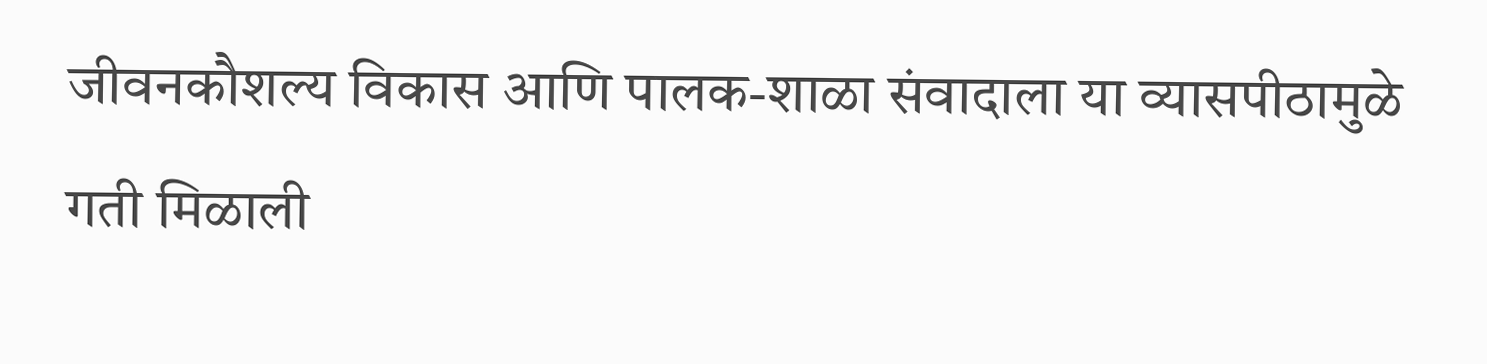जीवनकौशल्य विकास आणि पालक-शाळा संवादाला या व्यासपीठामुळे गती मिळाली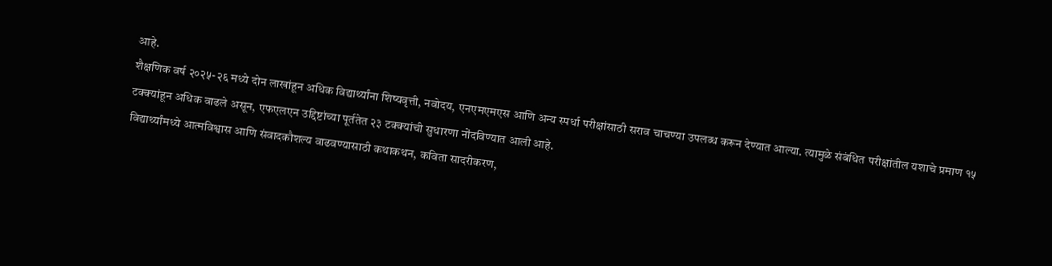आहे.
शैक्षणिक वर्ष २०२५-२६ मध्ये दोन लाखांहून अधिक विद्यार्थ्यांना शिष्यवृत्ती, नवोदय, एनएमएमएस आणि अन्य स्पर्धा परीक्षांसाठी सराव चाचण्या उपलब्ध करून देण्यात आल्या. त्यामुळे संबंधित परीक्षांतील यशाचे प्रमाण १५ टक्क्यांहून अधिक वाढले असून, एफएलएन उद्दिष्टांच्या पूर्ततेत २३ टक्क्यांची सुधारणा नोंदविण्यात आली आहे.
विद्यार्थ्यांमध्ये आत्मविश्वास आणि संवादकौशल्य वाढवण्यासाठी कथाकथन, कविता सादरीकरण,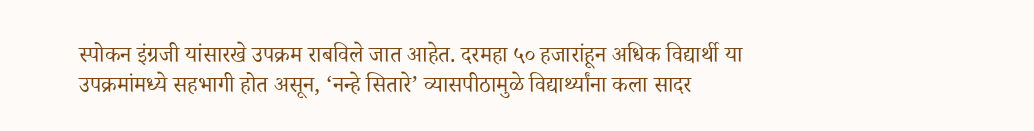स्पोकन इंग्रजी यांसारखे उपक्रम राबविले जात आहेत. दरमहा ५० हजारांहून अधिक विद्यार्थी या उपक्रमांमध्ये सहभागी होत असून, ‘नन्हे सितारे’ व्यासपीठामुळे विद्यार्थ्यांना कला सादर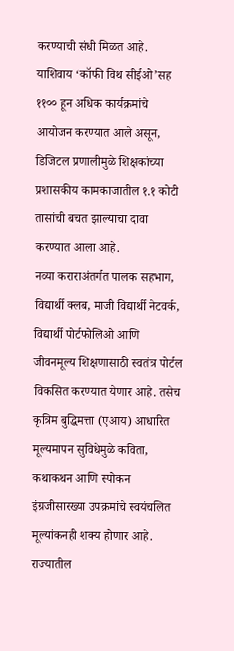करण्याची संधी मिळत आहे.
याशिवाय ‘कॉफी विथ सीईओ’सह ११०० हून अधिक कार्यक्रमांचे आयोजन करण्यात आले असून, डिजिटल प्रणालीमुळे शिक्षकांच्या प्रशासकीय कामकाजातील १.१ कोटी तासांची बचत झाल्याचा दावा करण्यात आला आहे.
नव्या कराराअंतर्गत पालक सहभाग, विद्यार्थी क्लब, माजी विद्यार्थी नेटवर्क, विद्यार्थी पोर्टफोलिओ आणि जीवनमूल्य शिक्षणासाठी स्वतंत्र पोर्टल विकसित करण्यात येणार आहे. तसेच कृत्रिम बुद्धिमत्ता (एआय) आधारित मूल्यमापन सुविधेमुळे कविता, कथाकथन आणि स्पोकन इंग्रजीसारख्या उपक्रमांचे स्वयंचलित मूल्यांकनही शक्य होणार आहे. राज्यातील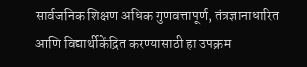सार्वजनिक शिक्षण अधिक गुणवत्तापूर्ण, तंत्रज्ञानाधारित आणि विद्यार्थीकेंद्रित करण्यासाठी हा उपक्रम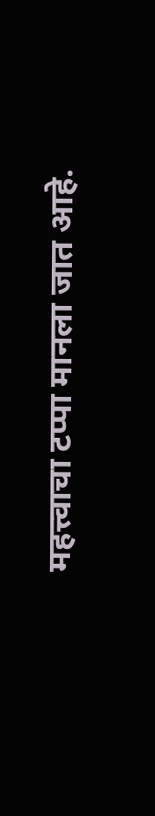महत्त्वाचा टप्पा मानला जात आहे.